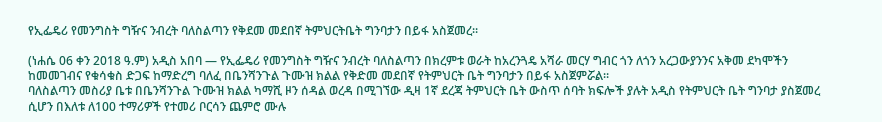የኢፌዴሪ የመንግስት ግዥና ንብረት ባለስልጣን የቅደመ መደበኛ ትምህርትቤት ግንባታን በይፋ አስጀመረ።

(ነሐሴ 06 ቀን 2018 ዓ.ም) አዲስ አበባ — የኢፌዴሪ የመንግስት ግዥና ንብረት ባለስልጣን በክረምቱ ወራት ከአረንጓዴ አሻራ መርሃ ግብር ጎን ለጎን አረጋውያንንና አቅመ ደካሞችን ከመመገብና የቁሳቁስ ድጋፍ ከማድረግ ባለፈ በቤንሻንጉል ጉሙዝ ክልል የቅድመ መደበኛ የትምህርት ቤት ግንባታን በይፋ አስጀምሯል።
ባለስልጣን መስሪያ ቤቱ በቤንሻንጉል ጉሙዝ ክልል ካማሺ ዞን ሰዳል ወረዳ በሚገኘው ዲዛ 1ኛ ደረጃ ትምህርት ቤት ውስጥ ሰባት ክፍሎች ያሉት አዲስ የትምህርት ቤት ግንባታ ያስጀመረ ሲሆን በእለቱ ለ100 ተማሪዎች የተመሪ ቦርሳን ጨምሮ ሙሉ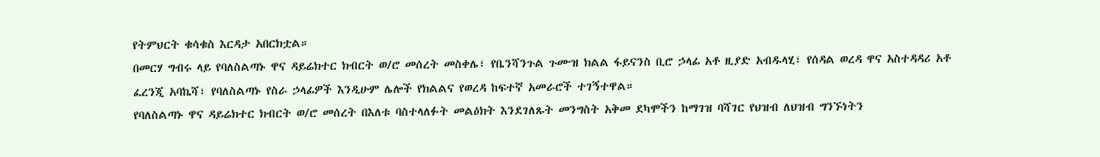የትምህርት ቁሳቁስ እርዳታ አበርክቷል።
በመርሃ ግብሩ ላይ የባለስልጣኑ ዋና ዳይሬክተር ክብርት ወ/ሮ መሰረት መስቀሌ፣ የቤንሻንጉል ጉሙዝ ክልል ፋይናንስ ቢሮ ኃላፊ አቶ ዚያድ አብዱላሂ፣ የሰዳል ወረዳ ዋና አስተዳዳሪ አቶ ፈረንጂ አባኬሻ፣ የባለስልጣኑ የስራ ኃላፊዎች እንዲሁም ሌሎች የክልልና የወረዳ ከፍተኛ አመራሮች ተገኝተዋል።
የባለስልጣኑ ዋና ዳይሬክተር ክብርት ወ/ሮ መሰረት በእለቱ ባስተላለፉት መልዕክት እንደገለጹት መንግስት አቅመ ደካሞችን ከማገዝ ባሻገር የህዝብ ለህዝብ ግንኙነትን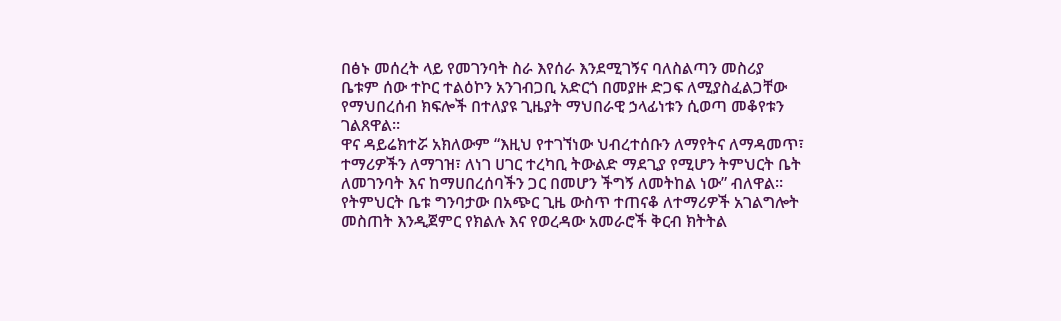በፅኑ መሰረት ላይ የመገንባት ስራ እየሰራ እንደሚገኝና ባለስልጣን መስሪያ ቤቱም ሰው ተኮር ተልዕኮን አንገብጋቢ አድርጎ በመያዙ ድጋፍ ለሚያስፈልጋቸው የማህበረሰብ ክፍሎች በተለያዩ ጊዜያት ማህበራዊ ኃላፊነቱን ሲወጣ መቆየቱን ገልጸዋል።
ዋና ዳይሬክተሯ አክለውም “እዚህ የተገኘነው ህብረተሰቡን ለማየትና ለማዳመጥ፣ ተማሪዎችን ለማገዝ፣ ለነገ ሀገር ተረካቢ ትውልድ ማደጊያ የሚሆን ትምህርት ቤት ለመገንባት እና ከማሀበረሰባችን ጋር በመሆን ችግኝ ለመትከል ነው” ብለዋል። የትምህርት ቤቱ ግንባታው በአጭር ጊዜ ውስጥ ተጠናቆ ለተማሪዎች አገልግሎት መስጠት እንዲጀምር የክልሉ እና የወረዳው አመራሮች ቅርብ ክትትል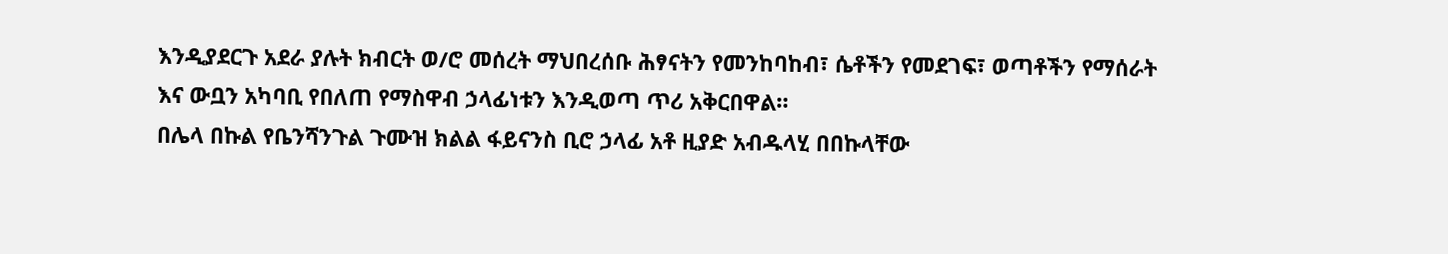እንዲያደርጉ አደራ ያሉት ክብርት ወ/ሮ መሰረት ማህበረሰቡ ሕፃናትን የመንከባከብ፣ ሴቶችን የመደገፍ፣ ወጣቶችን የማሰራት እና ውቧን አካባቢ የበለጠ የማስዋብ ኃላፊነቱን እንዲወጣ ጥሪ አቅርበዋል።
በሌላ በኩል የቤንሻንጉል ጉሙዝ ክልል ፋይናንስ ቢሮ ኃላፊ አቶ ዚያድ አብዱላሂ በበኩላቸው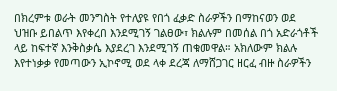በክረምቱ ወራት መንግስት የተለያዩ የበጎ ፈቃድ ስራዎችን በማከናወን ወደ ህዝቡ ይበልጥ እየቀረበ እንደሚገኝ ገልፀው፣ ክልሉም በመሰል በጎ አድራጎቶች ላይ ከፍተኛ እንቅስቃሴ እያደረገ እንደሚገኝ ጠቁመዋል። አክለውም ክልሉ እየተነቃቃ የመጣውን ኢኮኖሚ ወደ ላቀ ደረጃ ለማሸጋገር ዘርፈ ብዙ ስራዎችን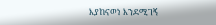እያከናወነ እንደሚገኝ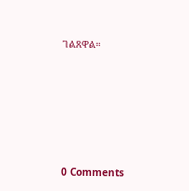ገልጸዋል።







0 Comments